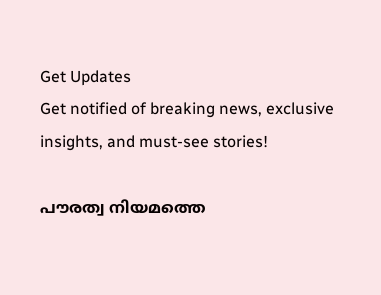Get Updates
Get notified of breaking news, exclusive insights, and must-see stories!

പൗരത്വ നിയമത്തെ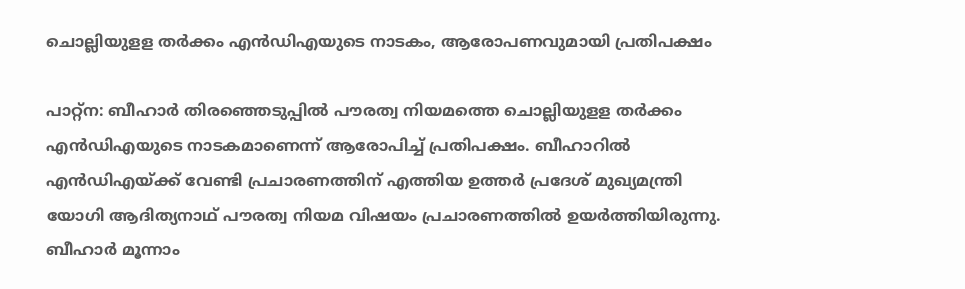ചൊല്ലിയുളള തര്‍ക്കം എന്‍ഡിഎയുടെ നാടകം, ആരോപണവുമായി പ്രതിപക്ഷം

പാറ്റ്‌ന: ബീഹാര്‍ തിരഞ്ഞെടുപ്പില്‍ പൗരത്വ നിയമത്തെ ചൊല്ലിയുളള തര്‍ക്കം എന്‍ഡിഎയുടെ നാടകമാണെന്ന് ആരോപിച്ച് പ്രതിപക്ഷം. ബീഹാറില്‍ എന്‍ഡിഎയ്ക്ക് വേണ്ടി പ്രചാരണത്തിന് എത്തിയ ഉത്തര്‍ പ്രദേശ് മുഖ്യമന്ത്രി യോഗി ആദിത്യനാഥ് പൗരത്വ നിയമ വിഷയം പ്രചാരണത്തില്‍ ഉയര്‍ത്തിയിരുന്നു. ബീഹാര്‍ മൂന്നാം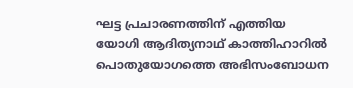ഘട്ട പ്രചാരണത്തിന് എത്തിയ യോഗി ആദിത്യനാഥ് കാത്തിഹാറില്‍ പൊതുയോഗത്തെ അഭിസംബോധന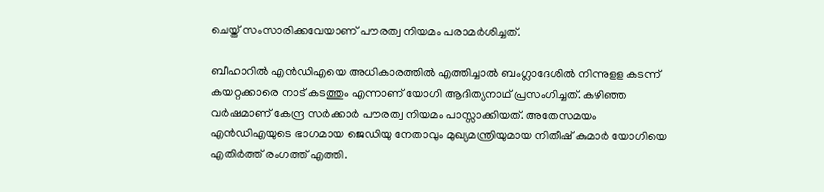ചെയ്ത് സംസാരിക്കവേയാണ് പൗരത്വ നിയമം പരാമര്‍ശിച്ചത്.

ബീഹാറില്‍ എന്‍ഡിഎയെ അധികാരത്തില്‍ എത്തിച്ചാല്‍ ബംഗ്ലാദേശില്‍ നിന്നുളള കടന്ന് കയറ്റക്കാരെ നാട് കടത്തും എന്നാണ് യോഗി ആദിത്യനാഥ് പ്രസംഗിച്ചത്. കഴിഞ്ഞ വര്‍ഷമാണ് കേന്ദ്ര സര്‍ക്കാര്‍ പൗരത്വ നിയമം പാസ്സാക്കിയത്. അതേസമയം എന്‍ഡിഎയുടെ ഭാഗമായ ജെഡിയു നേതാവും മുഖ്യമന്ത്രിയുമായ നിതീഷ് കുമാര്‍ യോഗിയെ എതിര്‍ത്ത് രംഗത്ത് എത്തി.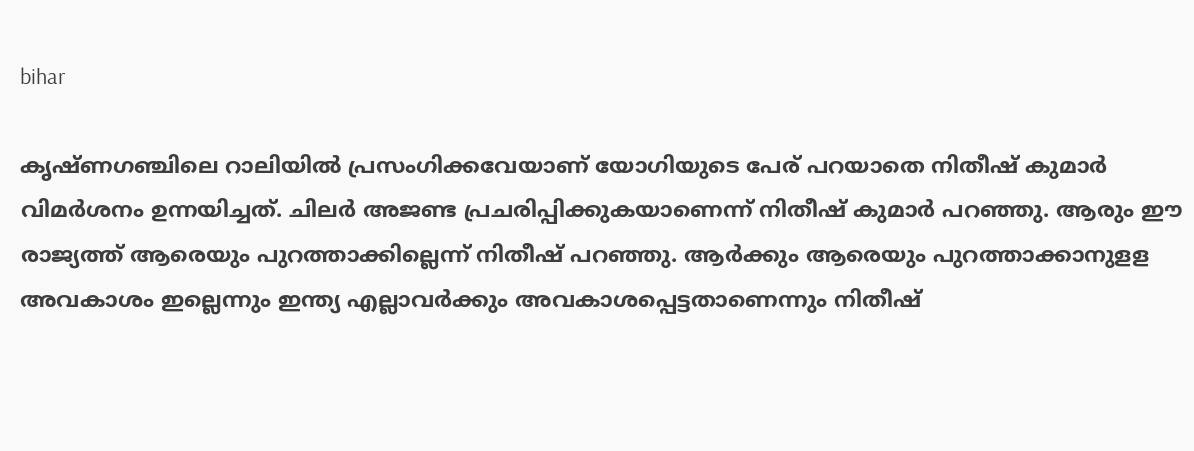bihar

കൃഷ്ണഗഞ്ചിലെ റാലിയില്‍ പ്രസംഗിക്കവേയാണ് യോഗിയുടെ പേര് പറയാതെ നിതീഷ് കുമാര്‍ വിമര്‍ശനം ഉന്നയിച്ചത്. ചിലര്‍ അജണ്ട പ്രചരിപ്പിക്കുകയാണെന്ന് നിതീഷ് കുമാര്‍ പറഞ്ഞു. ആരും ഈ രാജ്യത്ത് ആരെയും പുറത്താക്കില്ലെന്ന് നിതീഷ് പറഞ്ഞു. ആര്‍ക്കും ആരെയും പുറത്താക്കാനുളള അവകാശം ഇല്ലെന്നും ഇന്ത്യ എല്ലാവര്‍ക്കും അവകാശപ്പെട്ടതാണെന്നും നിതീഷ്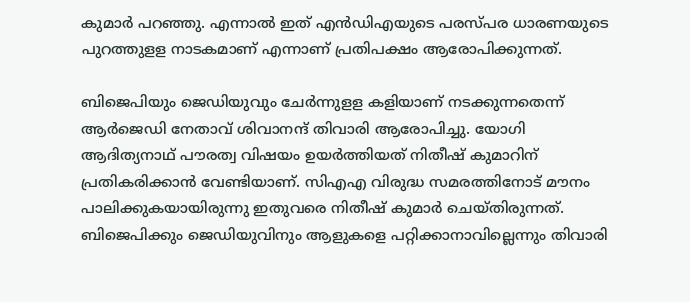കുമാര്‍ പറഞ്ഞു. എന്നാല്‍ ഇത് എന്‍ഡിഎയുടെ പരസ്പര ധാരണയുടെ പുറത്തുളള നാടകമാണ് എന്നാണ് പ്രതിപക്ഷം ആരോപിക്കുന്നത്.

ബിജെപിയും ജെഡിയുവും ചേര്‍ന്നുളള കളിയാണ് നടക്കുന്നതെന്ന് ആര്‍ജെഡി നേതാവ് ശിവാനന്ദ് തിവാരി ആരോപിച്ചു. യോഗി ആദിത്യനാഥ് പൗരത്വ വിഷയം ഉയര്‍ത്തിയത് നിതീഷ് കുമാറിന് പ്രതികരിക്കാന്‍ വേണ്ടിയാണ്. സിഎഎ വിരുദ്ധ സമരത്തിനോട് മൗനം പാലിക്കുകയായിരുന്നു ഇതുവരെ നിതീഷ് കുമാര്‍ ചെയ്തിരുന്നത്. ബിജെപിക്കും ജെഡിയുവിനും ആളുകളെ പറ്റിക്കാനാവില്ലെന്നും തിവാരി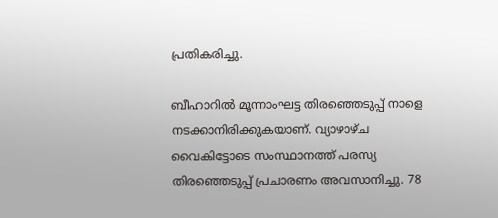പ്രതികരിച്ചു.

ബീഹാറില്‍ മൂന്നാംഘട്ട തിരഞ്ഞെടുപ്പ് നാളെ നടക്കാനിരിക്കുകയാണ്. വ്യാഴാഴ്ച വൈകിട്ടോടെ സംസ്ഥാനത്ത് പരസ്യ തിരഞ്ഞെടുപ്പ് പ്രചാരണം അവസാനിച്ചു. 78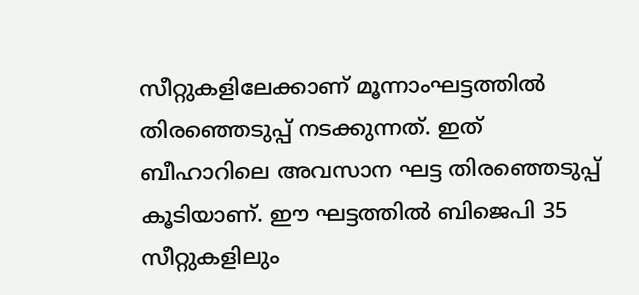സീറ്റുകളിലേക്കാണ് മൂന്നാംഘട്ടത്തില്‍ തിരഞ്ഞെടുപ്പ് നടക്കുന്നത്. ഇത് ബീഹാറിലെ അവസാന ഘട്ട തിരഞ്ഞെടുപ്പ് കൂടിയാണ്. ഈ ഘട്ടത്തില്‍ ബിജെപി 35 സീറ്റുകളിലും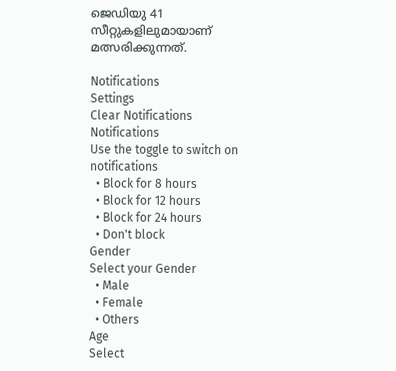ജെഡിയു 41 സീറ്റുകളിലുമായാണ് മത്സരിക്കുന്നത്.

Notifications
Settings
Clear Notifications
Notifications
Use the toggle to switch on notifications
  • Block for 8 hours
  • Block for 12 hours
  • Block for 24 hours
  • Don't block
Gender
Select your Gender
  • Male
  • Female
  • Others
Age
Select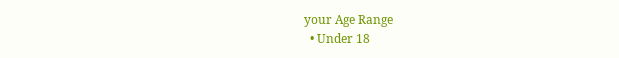your Age Range
  • Under 18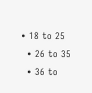• 18 to 25
  • 26 to 35
  • 36 to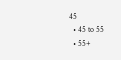45
  • 45 to 55
  • 55+